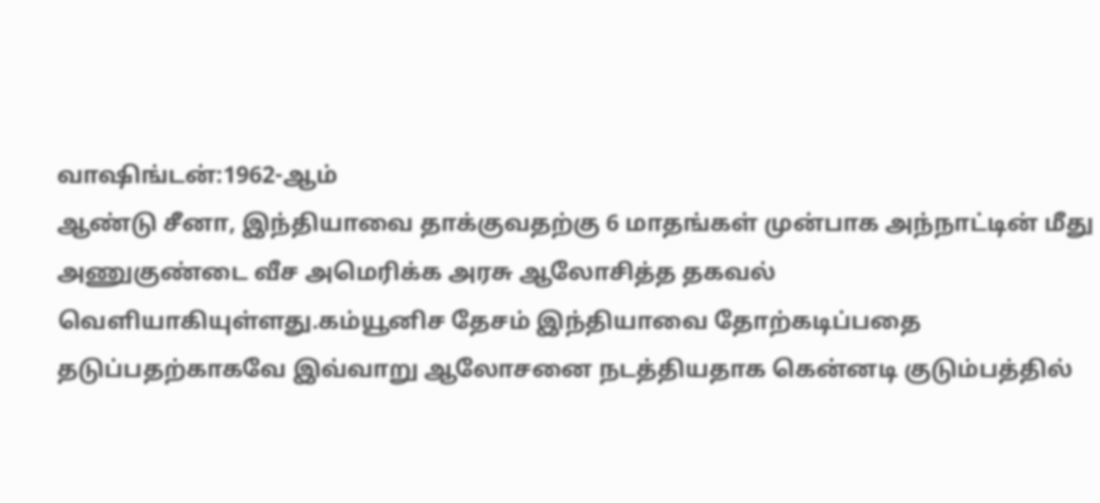வாஷிங்டன்:1962-ஆம்
ஆண்டு சீனா, இந்தியாவை தாக்குவதற்கு 6 மாதங்கள் முன்பாக அந்நாட்டின் மீது
அணுகுண்டை வீச அமெரிக்க அரசு ஆலோசித்த தகவல் வெளியாகியுள்ளது.கம்யூனிச தேசம் இந்தியாவை தோற்கடிப்பதை தடுப்பதற்காகவே இவ்வாறு ஆலோசனை நடத்தியதாக கென்னடி குடும்பத்தில்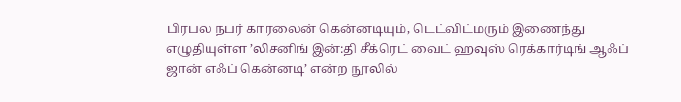பிரபல நபர் காரலைன் கென்னடியும், டெட்விட்மரும் இணைந்து எழுதியுள்ள ’லிசனிங் இன்:தி சீக்ரெட் வைட் ஹவுஸ் ரெக்கார்டிங் ஆஃப் ஜான் எஃப் கென்னடி’ என்ற நூலில்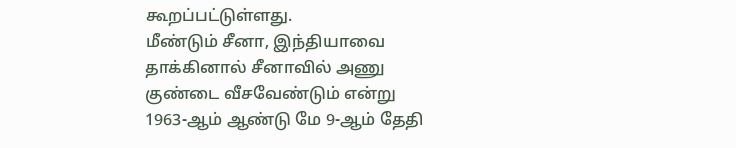கூறப்பட்டுள்ளது.
மீண்டும் சீனா, இந்தியாவை தாக்கினால் சீனாவில் அணு குண்டை வீசவேண்டும் என்று 1963-ஆம் ஆண்டு மே 9-ஆம் தேதி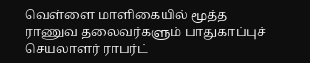வெள்ளை மாளிகையில் மூத்த ராணுவ தலைவர்களும் பாதுகாப்புச் செயலாளர் ராபர்ட்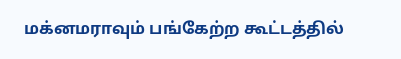மக்னமராவும் பங்கேற்ற கூட்டத்தில்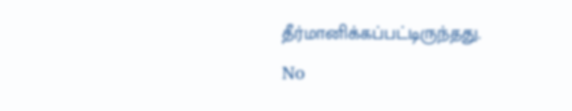தீர்மானிக்கப்பட்டிருந்தது.
No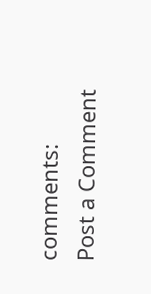comments:
Post a Comment